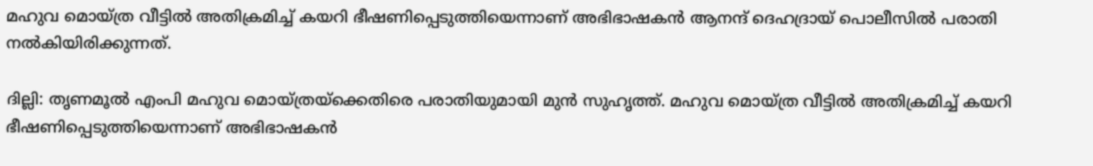മഹുവ മൊയ്ത്ര വീട്ടില്‍ അതിക്രമിച്ച് കയറി ഭീഷണിപ്പെടുത്തിയെന്നാണ് അഭിഭാഷകൻ ആനന്ദ് ദെഹദ്രായ് പൊലീസിൽ പരാതി നൽകിയിരിക്കുന്നത്.

ദില്ലി: തൃണമൂല്‍ എംപി മഹുവ മൊയ്ത്രയ്ക്കെതിരെ പരാതിയുമായി മുൻ സുഹൃത്ത്. മഹുവ മൊയ്ത്ര വീട്ടില്‍ അതിക്രമിച്ച് കയറി ഭീഷണിപ്പെടുത്തിയെന്നാണ് അഭിഭാഷകൻ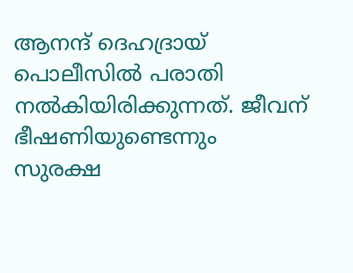ആനന്ദ് ദെഹദ്രായ് പൊലീസിൽ പരാതി നൽകിയിരിക്കുന്നത്. ജീവന് ഭീഷണിയുണ്ടെന്നും സുരക്ഷ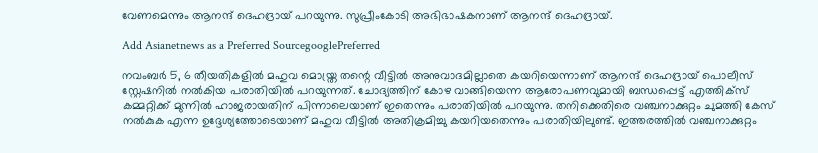വേണമെന്നും ആനന്ദ് ദെഹദ്രായ് പറയുന്നു. സുപ്രീംകോടി അഭിഭാഷകനാണ് ആനന്ദ് ദെഹദ്രായ്.

Add Asianetnews as a Preferred SourcegooglePreferred

നവംബർ 5, 6 തീയതികളിൽ മഹുവ മൊയ്ത്ര തന്റെ വീട്ടിൽ അനുവാദമില്ലാതെ കയറിയെന്നാണ് ആനന്ദ് ദെഹദ്രായ് പൊലീസ് സ്റ്റേഷനിൽ നൽകിയ പരാതിയിൽ പറയുന്നത്. ചോദ്യത്തിന് കോഴ വാങ്ങിയെന്ന ആരോപണവുമായി ബന്ധപ്പെട്ട് എത്തിക്സ് കമ്മറ്റിക്ക് മുന്നിൽ ഹാജരായതിന് പിന്നാലെയാണ് ഇതെന്നും പരാതിയിൽ പറയുന്നു. തനിക്കെതിരെ വഞ്ചനാക്കുറ്റം ചുമത്തി കേസ് നൽകുക എന്ന ഉദ്ദേശ്യത്തോടെയാണ് മഹുവ വീട്ടിൽ അതിക്രമിച്ചു കയറിയതെന്നും പരാതിയിലുണ്ട്. ഇത്തരത്തിൽ വഞ്ചനാക്കുറ്റം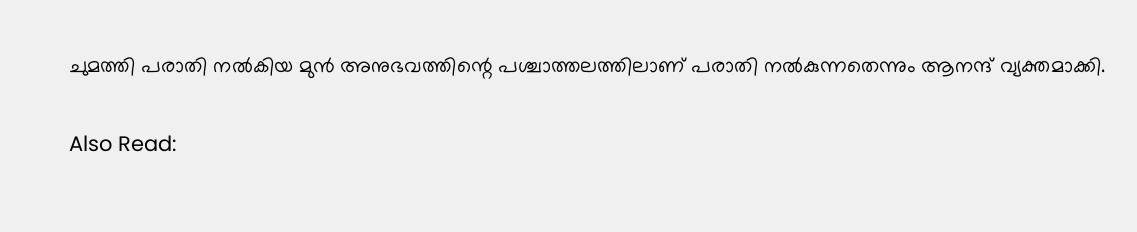ചുമത്തി പരാതി നൽകിയ മുൻ അനുഭവത്തിന്റെ പശ്ചാത്തലത്തിലാണ് പരാതി നൽകുന്നതെന്നും ആനന്ദ് വ്യക്തമാക്കി.

Also Read: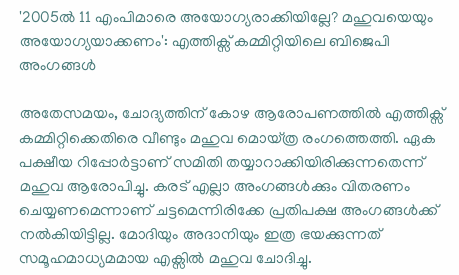'2005ല്‍ 11 എംപിമാരെ അയോഗ്യരാക്കിയില്ലേ? മഹുവയെയും അയോഗ്യയാക്കണം': എത്തിക്സ് കമ്മിറ്റിയിലെ ബിജെപി അംഗങ്ങൾ

അതേസമയം, ചോദ്യത്തിന് കോഴ ആരോപണത്തില്‍ എത്തിക്സ് കമ്മിറ്റിക്കെതിരെ വീണ്ടും മഹുവ മൊയ്ത്ര രംഗത്തെത്തി. ഏക പക്ഷീയ റിപ്പോര്‍ട്ടാണ് സമിതി തയ്യാറാക്കിയിരിക്കുന്നതെന്ന് മഹുവ ആരോപിച്ചു. കരട് എല്ലാ അംഗങ്ങള്‍ക്കും വിതരണം ചെയ്യണമെന്നാണ് ചട്ടമെന്നിരിക്കേ പ്രതിപക്ഷ അംഗങ്ങള്‍ക്ക് നല്‍കിയിട്ടില്ല. മോദിയും അദാനിയും ഇത്ര ഭയക്കുന്നത് സമൂഹമാധ്യമമായ എക്സില്‍ മഹുവ ചോദിച്ചു.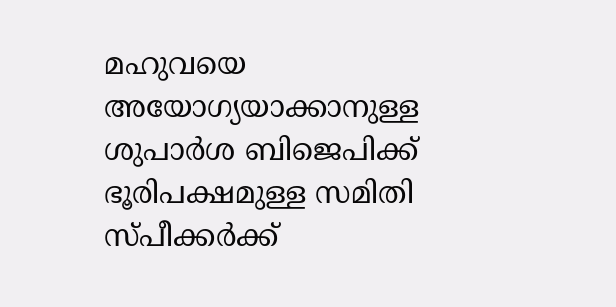മഹുവയെ അയോഗ്യയാക്കാനുള്ള ശുപാര്‍ശ ബിജെപിക്ക് ഭൂരിപക്ഷമുള്ള സമിതി സ്പീക്കര്‍ക്ക്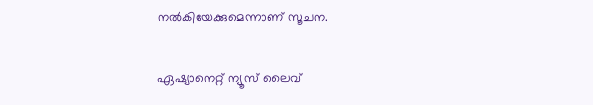നല്‍കിയേക്കുമെന്നാണ് സൂചന.

ഏഷ്യാനെറ്റ് ന്യൂസ് ലൈവ്